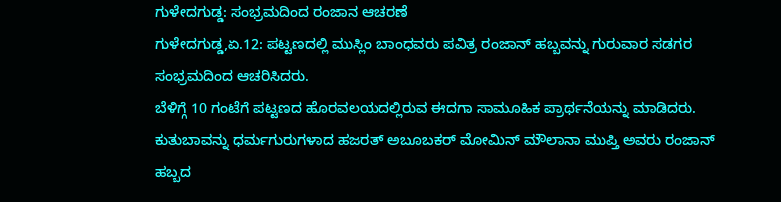ಗುಳೇದಗುಡ್ಡ: ಸಂಭ್ರಮದಿಂದ ರಂಜಾನ ಆಚರಣೆ
ಗುಳೇದಗುಡ್ಡ,ಏ.12: ಪಟ್ಟಣದಲ್ಲಿ ಮುಸ್ಲಿಂ ಬಾಂಧವರು ಪವಿತ್ರ ರಂಜಾನ್ ಹಬ್ಬವನ್ನು ಗುರುವಾರ ಸಡಗರ ಸಂಭ್ರಮದಿಂದ ಆಚರಿಸಿದರು.
ಬೆಳಿಗ್ಗೆ 10 ಗಂಟೆಗೆ ಪಟ್ಟಣದ ಹೊರವಲಯದಲ್ಲಿರುವ ಈದಗಾ ಸಾಮೂಹಿಕ ಪ್ರಾರ್ಥನೆಯನ್ನು ಮಾಡಿದರು. ಕುತುಬಾವನ್ನು ಧರ್ಮಗುರುಗಳಾದ ಹಜರತ್ ಅಬೂಬಕರ್ ಮೋಮಿನ್ ಮೌಲಾನಾ ಮುಪ್ತಿ ಅವರು ರಂಜಾನ್ ಹಬ್ಬದ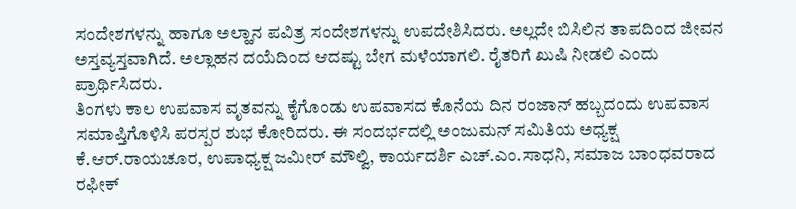ಸಂದೇಶಗಳನ್ನು ಹಾಗೂ ಅಲ್ಹಾನ ಪವಿತ್ರ ಸಂದೇಶಗಳನ್ನು ಉಪದೇಶಿಸಿದರು. ಅಲ್ಲದೇ ಬಿಸಿಲಿನ ತಾಪದಿಂದ ಜೀವನ ಅಸ್ತವ್ಯಸ್ತವಾಗಿದೆ. ಅಲ್ಲಾಹನ ದಯೆದಿಂದ ಆದಷ್ಟು ಬೇಗ ಮಳೆಯಾಗಲಿ. ರೈತರಿಗೆ ಖುಷಿ ನೀಡಲಿ ಎಂದು ಪ್ರಾರ್ಥಿಸಿದರು.
ತಿಂಗಳು ಕಾಲ ಉಪವಾಸ ವೃತವನ್ನು ಕೈಗೊಂಡು ಉಪವಾಸದ ಕೊನೆಯ ದಿನ ರಂಜಾನ್ ಹಬ್ಬದಂದು ಉಪವಾಸ ಸಮಾಪ್ತಿಗೊಳಿಸಿ ಪರಸ್ಪರ ಶುಭ ಕೋರಿದರು. ಈ ಸಂದರ್ಭದಲ್ಲಿ ಅಂಜುಮನ್ ಸಮಿತಿಯ ಅಧ್ಯಕ್ಷ ಕೆ.ಆರ್.ರಾಯಚೂರ, ಉಪಾಧ್ಯಕ್ಷ ಜಮೀರ್ ಮೌಲ್ವಿ, ಕಾರ್ಯದರ್ಶಿ ಎಚ್.ಎಂ.ಸಾಧನಿ, ಸಮಾಜ ಬಾಂಧವರಾದ ರಫೀಕ್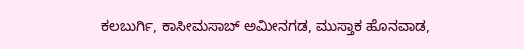ಕಲಬುರ್ಗಿ, ಕಾಸೀಮಸಾಬ್ ಅಮೀನಗಡ, ಮುಸ್ತಾಕ ಹೊನವಾಡ,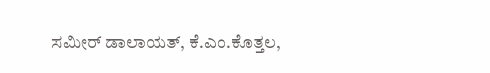ಸಮೀರ್ ಡಾಲಾಯತ್, ಕೆ.ಎಂ.ಕೊತ್ತಲ,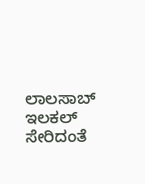ಲಾಲಸಾಬ್ ಇಲಕಲ್ ಸೇರಿದಂತೆ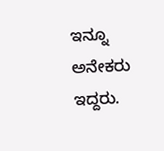ಇನ್ನೂ ಅನೇಕರು ಇದ್ದರು.